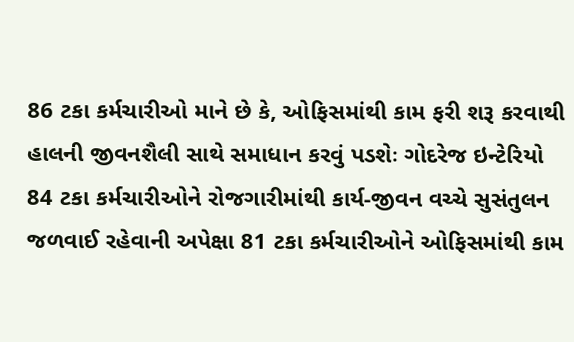86 ટકા કર્મચારીઓ માને છે કે, ઓફિસમાંથી કામ ફરી શરૂ કરવાથી હાલની જીવનશૈલી સાથે સમાધાન કરવું પડશેઃ ગોદરેજ ઇન્ટેરિયો
84 ટકા કર્મચારીઓને રોજગારીમાંથી કાર્ય-જીવન વચ્ચે સુસંતુલન જળવાઈ રહેવાની અપેક્ષા 81 ટકા કર્મચારીઓને ઓફિસમાંથી કામ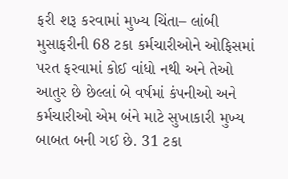ફરી શરૂ કરવામાં મુખ્ય ચિંતા– લાંબી મુસાફરીની 68 ટકા કર્મચારીઓને ઓફિસમાં પરત ફરવામાં કોઈ વાંધો નથી અને તેઓ આતુર છે છેલ્લાં બે વર્ષમાં કંપનીઓ અને કર્મચારીઓ એમ બંને માટે સુખાકારી મુખ્ય બાબત બની ગઈ છે. 31 ટકા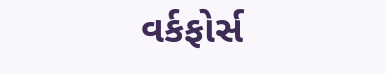વર્કફોર્સ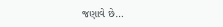જણાવે છે…